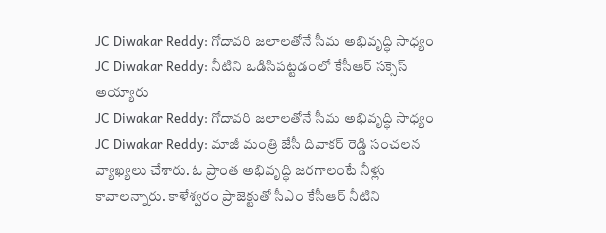JC Diwakar Reddy: గోదావరి జలాలతోనే సీమ అభివృద్ధి సాధ్యం
JC Diwakar Reddy: నీటిని ఒడిసిపట్టడంలో కేసీఆర్ సక్సెస్ అయ్యారు
JC Diwakar Reddy: గోదావరి జలాలతోనే సీమ అభివృద్ధి సాధ్యం
JC Diwakar Reddy: మాజీ మంత్రి జేసీ దివాకర్ రెడ్డి సంచలన వ్యాఖ్యలు చేశారు. ఓ ప్రాంత అభివృద్ధి జరగాలంటే నీళ్లు కావాలన్నారు. కాళేశ్వరం ప్రాజెక్టుతో సీఎం కేసీఆర్ నీటిని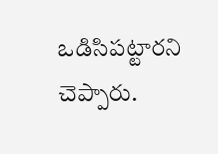ఒడిసిపట్టారని చెప్పారు.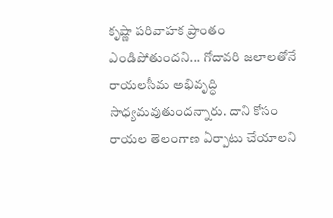కృష్ణా పరివాహక ప్రాంతం ఎండిపోతుందని... గోదావరి జలాలతోనే రాయలసీమ అభివృద్ధి సాధ్యమవుతుందన్నారు. దాని కోసం రాయల తెలంగాణ ఏర్పాటు చేయాలని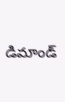డిమాండ్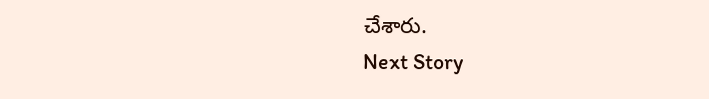చేశారు.
Next Story